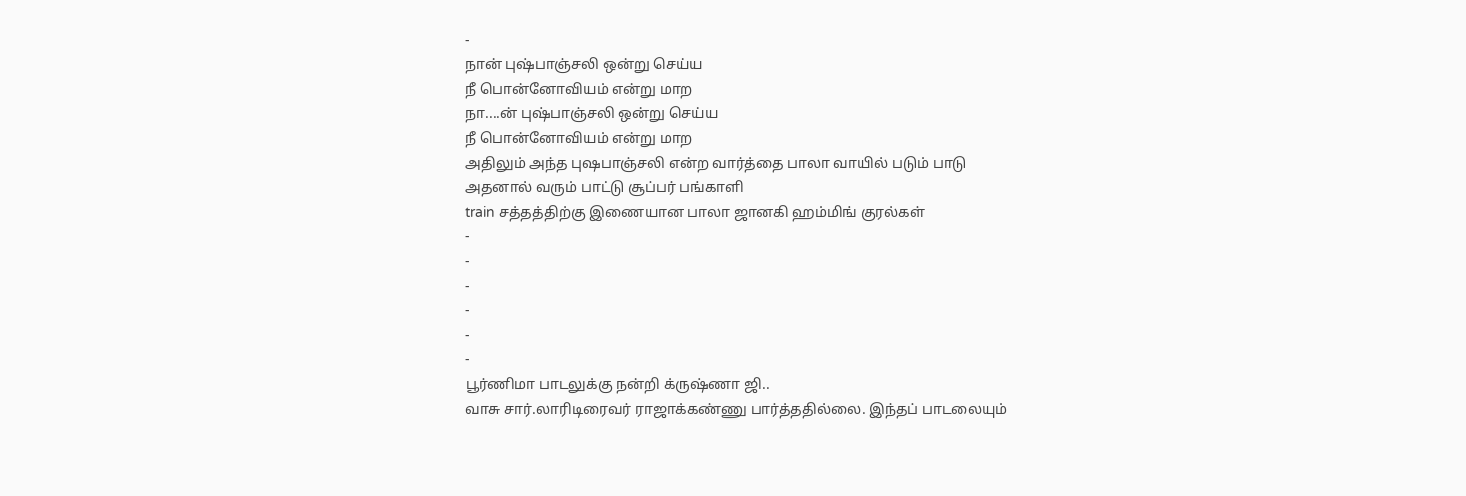-
நான் புஷ்பாஞ்சலி ஒன்று செய்ய
நீ பொன்னோவியம் என்று மாற
நா....ன் புஷ்பாஞ்சலி ஒன்று செய்ய
நீ பொன்னோவியம் என்று மாற
அதிலும் அந்த புஷபாஞ்சலி என்ற வார்த்தை பாலா வாயில் படும் பாடு
அதனால் வரும் பாட்டு சூப்பர் பங்காளி
train சத்தத்திற்கு இணையான பாலா ஜானகி ஹம்மிங் குரல்கள்
-
-
-
-
-
-
பூர்ணிமா பாடலுக்கு நன்றி க்ருஷ்ணா ஜி..
வாசு சார்.லாரிடிரைவர் ராஜாக்கண்ணு பார்த்ததில்லை. இந்தப் பாடலையும்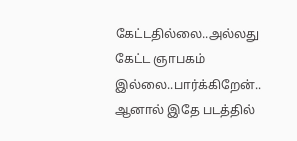கேட்டதில்லை..அல்லது கேட்ட ஞாபகம் இல்லை..பார்க்கிறேன்.. ஆனால் இதே படத்தில்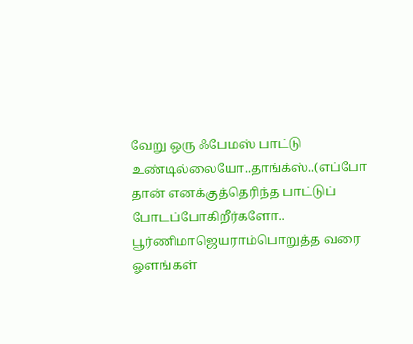வேறு ஒரு ஃபேமஸ் பாட்டு உண்டில்லையோ..தாங்க்ஸ்..(எப்போ தான் எனக்குத்தெரிந்த பாட்டுப் போடப்போகிறீர்களோ..
பூர்ணிமாஜெயராம்பொறுத்த வரை ஓளங்கள்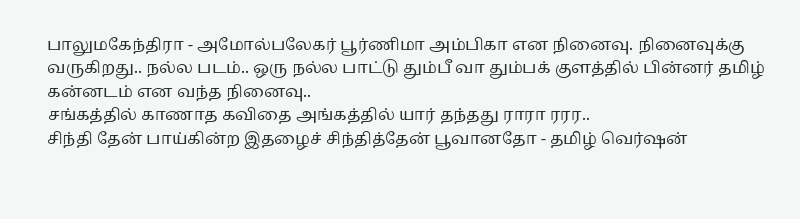பாலுமகேந்திரா - அமோல்பலேகர் பூர்ணிமா அம்பிகா என நினைவு. நினைவுக்கு வருகிறது.. நல்ல படம்.. ஒரு நல்ல பாட்டு தும்பீ வா தும்பக் குளத்தில் பின்னர் தமிழ் கன்னடம் என வந்த நினைவு..
சங்கத்தில் காணாத கவிதை அங்கத்தில் யார் தந்தது ராரா ரரர..
சிந்தி தேன் பாய்கின்ற இதழைச் சிந்தித்தேன் பூவானதோ - தமிழ் வெர்ஷன்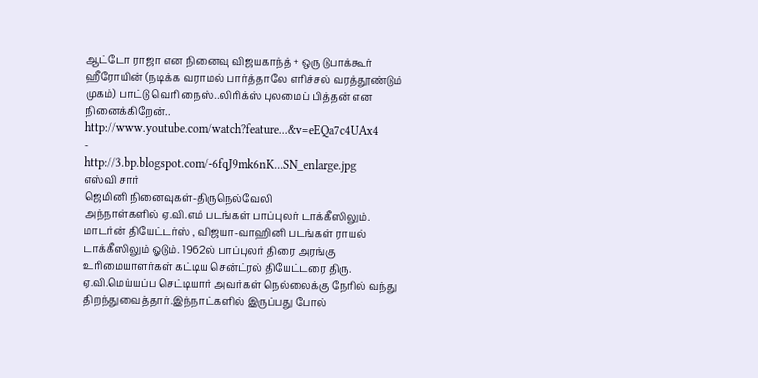ஆட்டோ ராஜா என நினைவு விஜயகாந்த் + ஒரு டுபாக்கூர் ஹீரோயின் (நடிக்க வராமல் பார்த்தாலே எரிச்சல் வரத்தூண்டும் முகம்) பாட்டு வெரி நைஸ்..லிரிக்ஸ் புலமைப் பித்தன் என நினைக்கிறேன்..
http://www.youtube.com/watch?feature...&v=eEQa7c4UAx4
-
http://3.bp.blogspot.com/-6fqJ9mk6nK...SN_enlarge.jpg
எஸ்வி சார்
ஜெமினி நினைவுகள்-திருநெல்வேலி
அந்நாள்களில் ஏ.வி.எம் படங்கள் பாப்புலர் டாக்கீஸிலும். மாடர்ன் தியேட்டர்ஸ் , விஜயா-வாஹினி படங்கள் ராயல் டாக்கீஸிலும் ஓடும். 1962ல் பாப்புலர் திரை அரங்கு உரிமையாளர்கள் கட்டிய சென்ட்ரல் தியேட்டரை திரு. ஏ.வி.மெய்யப்ப செட்டியார் அவர்கள் நெல்லைக்கு நேரில் வந்து திறந்துவைத்தார்.இந்நாட்களில் இருப்பது போல்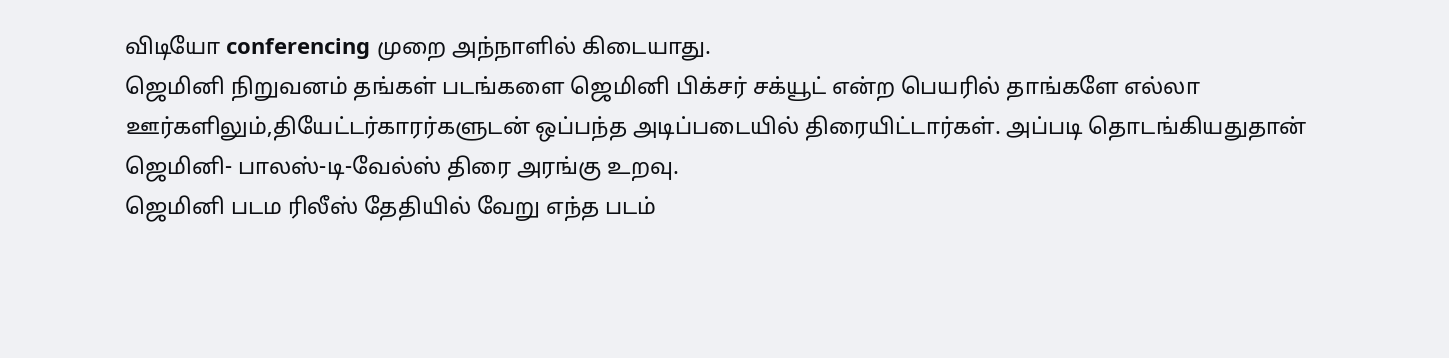விடியோ conferencing முறை அந்நாளில் கிடையாது.
ஜெமினி நிறுவனம் தங்கள் படங்களை ஜெமினி பிக்சர் சக்யூட் என்ற பெயரில் தாங்களே எல்லா ஊர்களிலும்,தியேட்டர்காரர்களுடன் ஒப்பந்த அடிப்படையில் திரையிட்டார்கள். அப்படி தொடங்கியதுதான் ஜெமினி- பாலஸ்-டி-வேல்ஸ் திரை அரங்கு உறவு.
ஜெமினி படம ரிலீஸ் தேதியில் வேறு எந்த படம்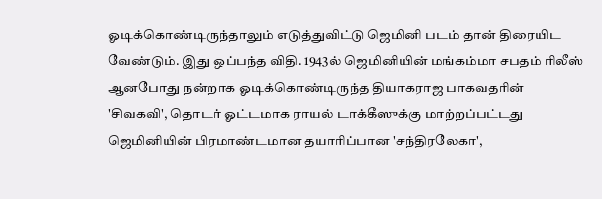ஓடிக்கொண்டிருந்தாலும் எடுத்துவிட்டு ஜெமினி படம் தான் திரையிட வேண்டும். இது ஒப்பந்த விதி. 1943ல் ஜெமினியின் மங்கம்மா சபதம் ரிலீஸ் ஆனபோது நன்றாக ஓடிக்கொண்டிருந்த தியாகராஜ பாகவதரின் 'சிவகவி', தொடர் ஓட்டமாக ராயல் டாக்கீஸுக்கு மாற்றப்பட்டது
ஜெமினியின் பிரமாண்டமான தயாரிப்பான 'சந்திரலேகா',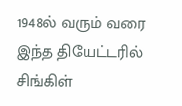1948ல் வரும் வரை இந்த தியேட்டரில் சிங்கிள்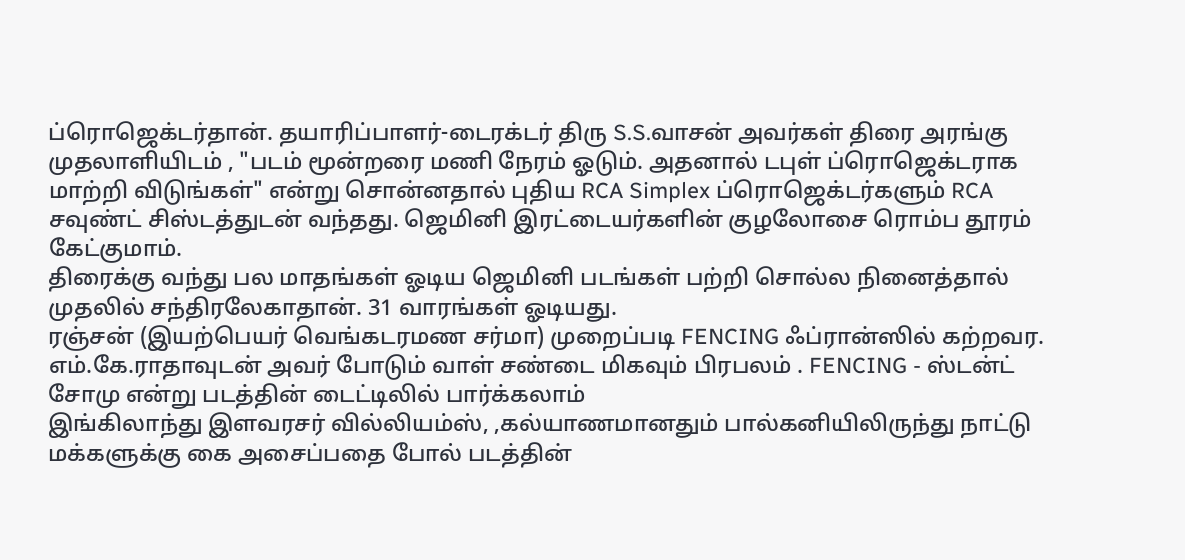ப்ரொஜெக்டர்தான். தயாரிப்பாளர்-டைரக்டர் திரு S.S.வாசன் அவர்கள் திரை அரங்கு முதலாளியிடம் , "படம் மூன்றரை மணி நேரம் ஓடும். அதனால் டபுள் ப்ரொஜெக்டராக மாற்றி விடுங்கள்" என்று சொன்னதால் புதிய RCA Simplex ப்ரொஜெக்டர்களும் RCA சவுண்ட் சிஸ்டத்துடன் வந்தது. ஜெமினி இரட்டையர்களின் குழலோசை ரொம்ப தூரம் கேட்குமாம்.
திரைக்கு வந்து பல மாதங்கள் ஓடிய ஜெமினி படங்கள் பற்றி சொல்ல நினைத்தால் முதலில் சந்திரலேகாதான். 31 வாரங்கள் ஓடியது.
ரஞ்சன் (இயற்பெயர் வெங்கடரமண சர்மா) முறைப்படி FENCING ஃப்ரான்ஸில் கற்றவர. எம்.கே.ராதாவுடன் அவர் போடும் வாள் சண்டை மிகவும் பிரபலம் . FENCING - ஸ்டன்ட் சோமு என்று படத்தின் டைட்டிலில் பார்க்கலாம்
இங்கிலாந்து இளவரசர் வில்லியம்ஸ், ,கல்யாணமானதும் பால்கனியிலிருந்து நாட்டு மக்களுக்கு கை அசைப்பதை போல் படத்தின்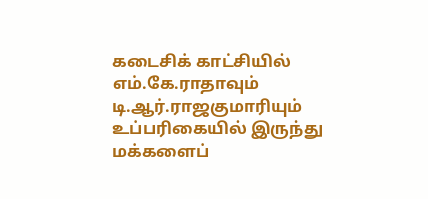கடைசிக் காட்சியில் எம்.கே.ராதாவும் டி.ஆர்.ராஜகுமாரியும் உப்பரிகையில் இருந்து மக்களைப்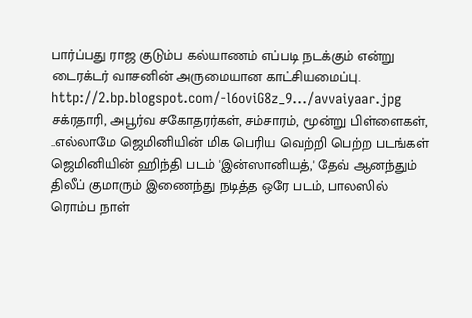பார்ப்பது ராஜ குடும்ப கல்யாணம் எப்படி நடக்கும் என்று டைரக்டர் வாசனின் அருமையான காட்சியமைப்பு.
http://2.bp.blogspot.com/-l6oviG8z_9.../avvaiyaar.jpg
சக்ரதாரி, அபூர்வ சகோதரர்கள், சம்சாரம், மூன்று பிள்ளைகள், ..எல்லாமே ஜெமினியின் மிக பெரிய வெற்றி பெற்ற படங்கள்
ஜெமினியின் ஹிந்தி படம் 'இன்ஸானியத்,' தேவ் ஆனந்தும் திலீப் குமாரும் இணைந்து நடித்த ஒரே படம், பாலஸில் ரொம்ப நாள்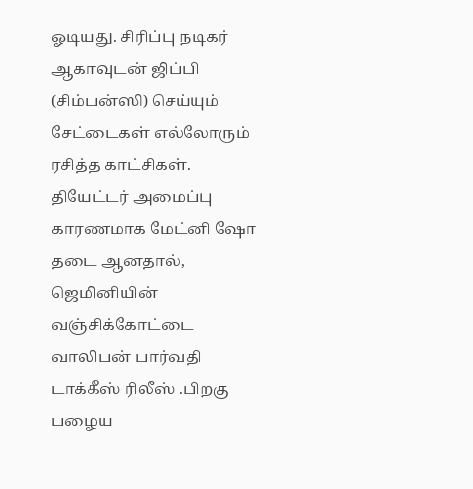ஓடியது. சிரிப்பு நடிகர் ஆகாவுடன் ஜிப்பி (சிம்பன்ஸி) செய்யும் சேட்டைகள் எல்லோரும் ரசித்த காட்சிகள்.
தியேட்டர் அமைப்பு காரணமாக மேட்னி ஷோ தடை ஆனதால், ஜெமினியின் வஞ்சிக்கோட்டை வாலிபன் பார்வதி டாக்கீஸ் ரிலீஸ் .பிறகு பழைய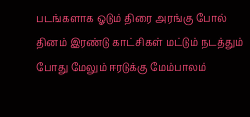படங்களாக ஓடும் திரை அரங்கு போல் தினம் இரண்டு காட்சிகள் மட்டும் நடத்தும் போது மேலும் ஈரடுக்கு மேம்பாலம்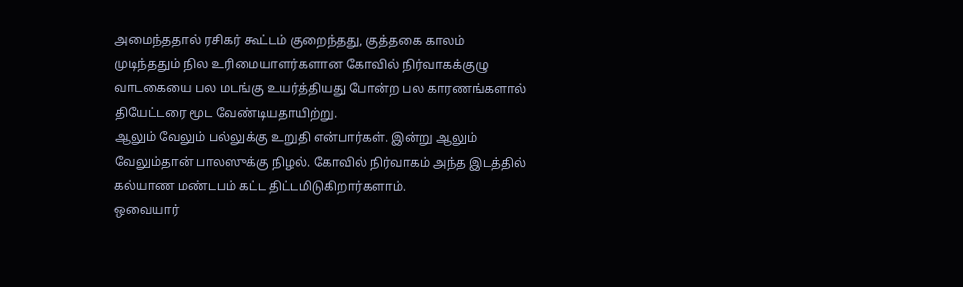அமைந்ததால் ரசிகர் கூட்டம் குறைந்தது, குத்தகை காலம் முடிந்ததும் நில உரிமையாளர்களான கோவில் நிர்வாகக்குழு வாடகையை பல மடங்கு உயர்த்தியது போன்ற பல காரணங்களால் தியேட்டரை மூட வேண்டியதாயிற்று.
ஆலும் வேலும் பல்லுக்கு உறுதி என்பார்கள். இன்று ஆலும் வேலும்தான் பாலஸுக்கு நிழல். கோவில் நிர்வாகம் அந்த இடத்தில் கல்யாண மண்டபம் கட்ட திட்டமிடுகிறார்களாம்.
ஒவையார்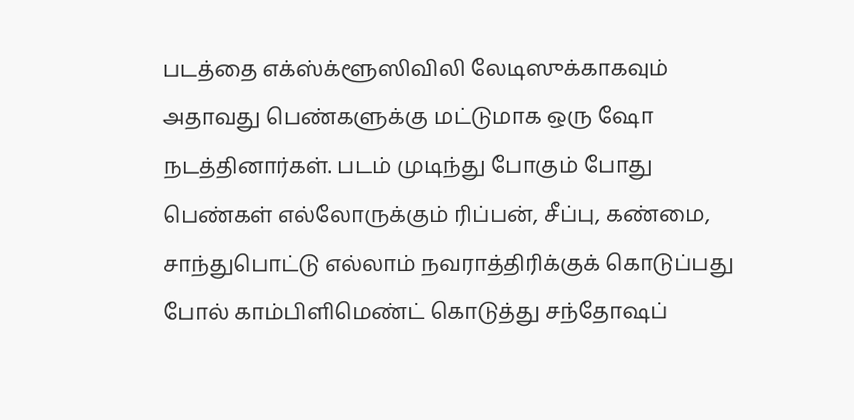படத்தை எக்ஸ்க்ளூஸிவிலி லேடிஸுக்காகவும் அதாவது பெண்களுக்கு மட்டுமாக ஒரு ஷோ நடத்தினார்கள். படம் முடிந்து போகும் போது பெண்கள் எல்லோருக்கும் ரிப்பன், சீப்பு, கண்மை, சாந்துபொட்டு எல்லாம் நவராத்திரிக்குக் கொடுப்பது போல் காம்பிளிமெண்ட் கொடுத்து சந்தோஷப்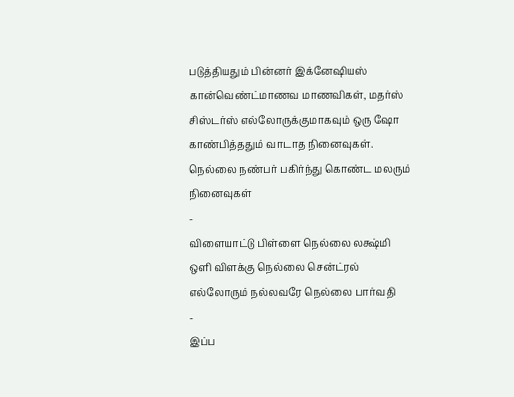படுத்தியதும் பின்னர் இக்னேஷியஸ் கான்வெண்ட்மாணவ மாணவிகள், மதர்ஸ் சிஸ்டர்ஸ் எல்லோருக்குமாகவும் ஒரு ஷோ காண்பித்ததும் வாடாத நினைவுகள்.
நெல்லை நண்பர் பகிர்ந்து கொண்ட மலரும் நினைவுகள்
-
விளையாட்டு பிள்ளை நெல்லை லக்ஷ்மி
ஒளி விளக்கு நெல்லை சென்ட்ரல்
எல்லோரும் நல்லவரே நெல்லை பார்வதி
-
இப்ப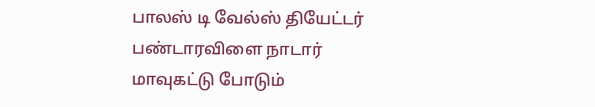பாலஸ் டி வேல்ஸ் தியேட்டர் பண்டாரவிளை நாடார் மாவுகட்டு போடும்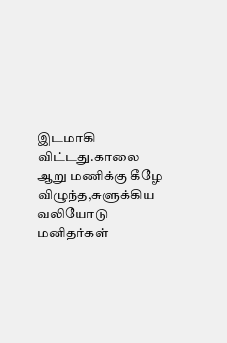இடமாகி விட்டது.காலை ஆறு மணிக்கு கீழே விழுந்த,சுளுக்கிய வலியோடு மனிதர்கள்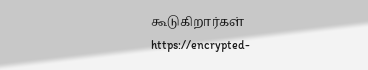கூடுகிறார்கள்
https://encrypted-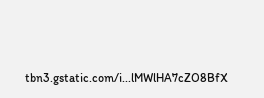tbn3.gstatic.com/i...lMWlHA7cZO8BfX